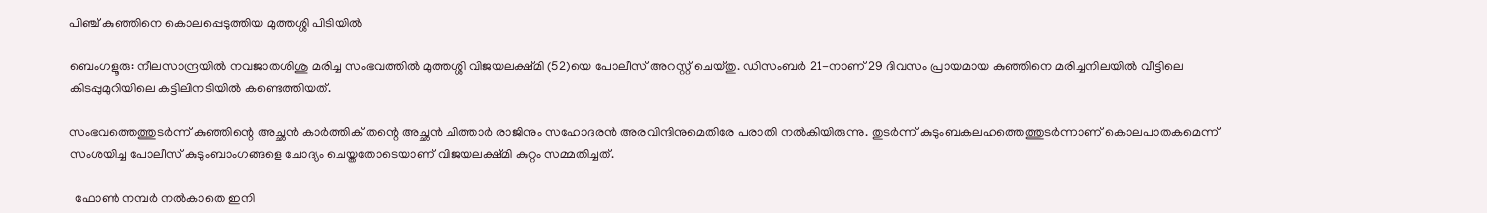പിഞ്ച് കുഞ്ഞിനെ കൊലപ്പെടുത്തിയ മുത്തശ്ശി പിടിയിൽ

ബെംഗളൂരു: നീലസാന്ദ്രയിൽ നവജാതശിശു മരിച്ച സംഭവത്തിൽ മുത്തശ്ശി വിജയലക്ഷ്മി (52)യെ പോലീസ് അറസ്റ്റ് ചെയ്തു. ഡിസംബർ 21-നാണ് 29 ദിവസം പ്രായമായ കുഞ്ഞിനെ മരിച്ചനിലയിൽ വീട്ടിലെ കിടപ്പുമുറിയിലെ കട്ടിലിനടിയിൽ കണ്ടെത്തിയത്.

സംഭവത്തെത്തുടർന്ന് കുഞ്ഞിന്റെ അച്ഛൻ കാർത്തിക് തന്റെ അച്ഛൻ ചിത്താർ രാജിനും സഹോദരൻ അരവിന്ദിനുമെതിരേ പരാതി നൽകിയിരുന്നു. തുടർന്ന് കുടുംബകലഹത്തെത്തുടർന്നാണ് കൊലപാതകമെന്ന് സംശയിച്ച പോലീസ് കുടുംബാംഗങ്ങളെ ചോദ്യം ചെയ്തതോടെയാണ് വിജയലക്ഷ്മി കുറ്റം സമ്മതിച്ചത്.

  ഫോൺ നമ്പർ നൽകാതെ ഇനി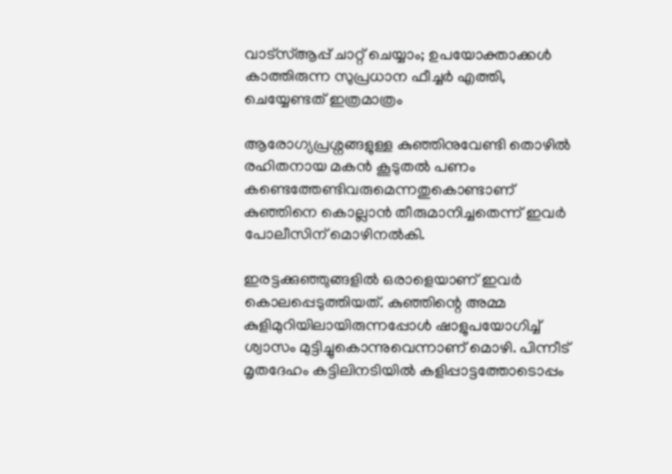വാട്‌സ്ആപ്പ് ചാറ്റ് ചെയ്യാം; ഉപയോക്താക്കൾ കാത്തിരുന്ന സുപ്രധാന ഫീച്ചർ എത്തി, ചെയ്യേണ്ടത് ഇത്രമാത്രം

ആരോഗ്യപ്രശ്നങ്ങളുള്ള കുഞ്ഞിനുവേണ്ടി തൊഴിൽ രഹിതനായ മകൻ കൂടുതൽ പണം കണ്ടെത്തേണ്ടിവരുമെന്നതുകൊണ്ടാണ് കുഞ്ഞിനെ കൊല്ലാൻ തീരുമാനിച്ചതെന്ന് ഇവർ പോലീസിന് മൊഴിനൽകി.

ഇരട്ടക്കുഞ്ഞുങ്ങളിൽ ഒരാളെയാണ് ഇവർ കൊലപ്പെടുത്തിയത്. കുഞ്ഞിന്റെ അമ്മ കുളിമുറിയിലായിരുന്നപ്പോൾ ഷാളുപയോഗിച്ച് ശ്വാസം മുട്ടിച്ചുകൊന്നുവെന്നാണ് മൊഴി. പിന്നീട് മൃതദേഹം കട്ടിലിനടിയിൽ കളിപ്പാട്ടത്തോടൊപ്പം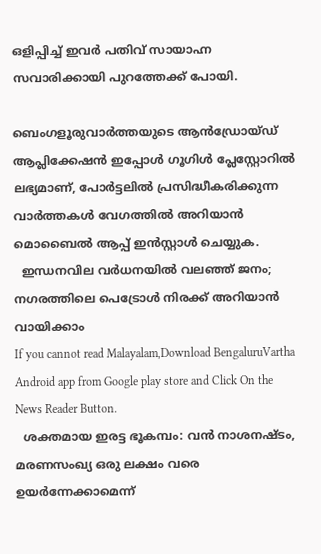ഒളിപ്പിച്ച് ഇവർ പതിവ് സായാഹ്ന സവാരിക്കായി പുറത്തേക്ക് പോയി.

ബെംഗളൂരുവാർത്തയുടെ ആൻഡ്രോയ്ഡ് ആപ്ലിക്കേഷൻ ഇപ്പോൾ ഗൂഗിൾ പ്ലേസ്റ്റോറിൽ ലഭ്യമാണ്, പോർട്ടലിൽ പ്രസിദ്ധീകരിക്കുന്ന വാർത്തകൾ വേഗത്തിൽ അറിയാൻ മൊബൈൽ ആപ്പ് ഇൻസ്റ്റാൾ ചെയ്യുക.
  ഇന്ധനവില വർധനയിൽ വലഞ്ഞ് ജനം; നഗരത്തിലെ പെട്രോൾ നിരക്ക് അറിയാൻ വായിക്കാം
If you cannot read Malayalam,Download BengaluruVartha Android app from Google play store and Click On the News Reader Button.
  ശക്തമായ ഇരട്ട ഭൂകമ്പം: വൻ നാശനഷ്ടം, മരണസംഖ്യ ഒരു ലക്ഷം വരെ ഉയർന്നേക്കാമെന്ന്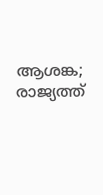ആശങ്ക; രാജ്യത്ത്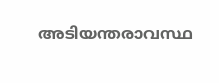അടിയന്തരാവസ്ഥ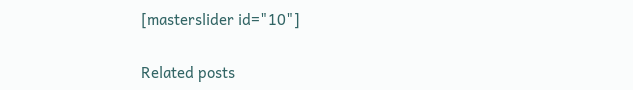[masterslider id="10"]

Related posts